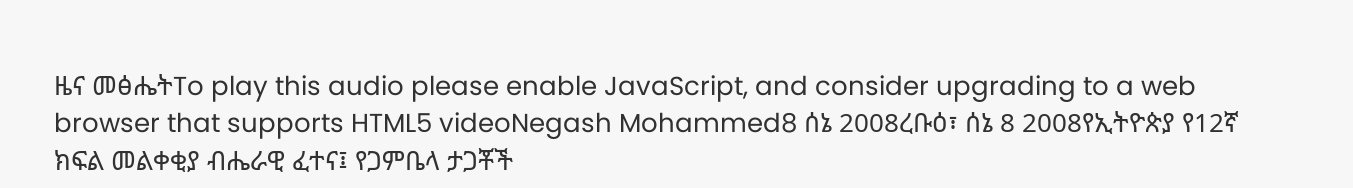ዜና መፅሔትTo play this audio please enable JavaScript, and consider upgrading to a web browser that supports HTML5 videoNegash Mohammed8 ሰኔ 2008ረቡዕ፣ ሰኔ 8 2008የኢትዮጵያ የ12ኛ ክፍል መልቀቂያ ብሔራዊ ፈተና፤ የጋምቤላ ታጋቾች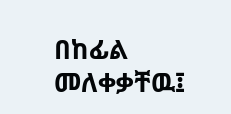በከፊል መለቀቃቸዉ፤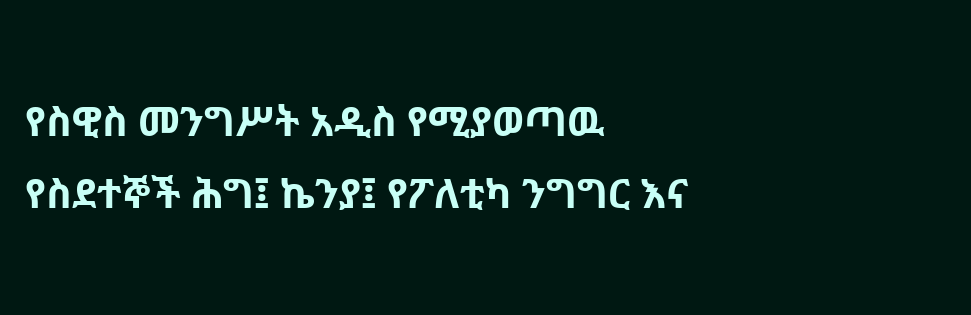የስዊስ መንግሥት አዲስ የሚያወጣዉ የስደተኞች ሕግ፤ ኬንያ፤ የፖለቲካ ንግግር እና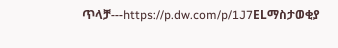ጥላቻ---https://p.dw.com/p/1J7ELማስታወቂያ